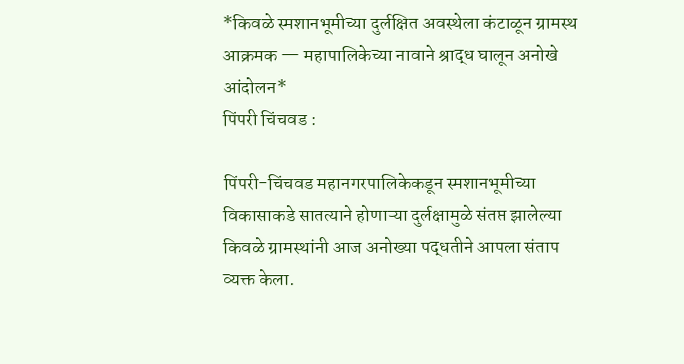*किवळे स्मशानभूमीच्या दुर्लक्षित अवस्थेला कंटाळून ग्रामस्थ आक्रमक — महापालिकेच्या नावाने श्राद्ध घालून अनोखे आंदोलन*
पिंपरी चिंचवड :

पिंपरी-चिंचवड महानगरपालिकेकडून स्मशानभूमीच्या विकासाकडे सातत्याने होणाऱ्या दुर्लक्षामुळे संतप्त झालेल्या किवळे ग्रामस्थांनी आज अनोख्या पद्धतीने आपला संताप व्यक्त केला.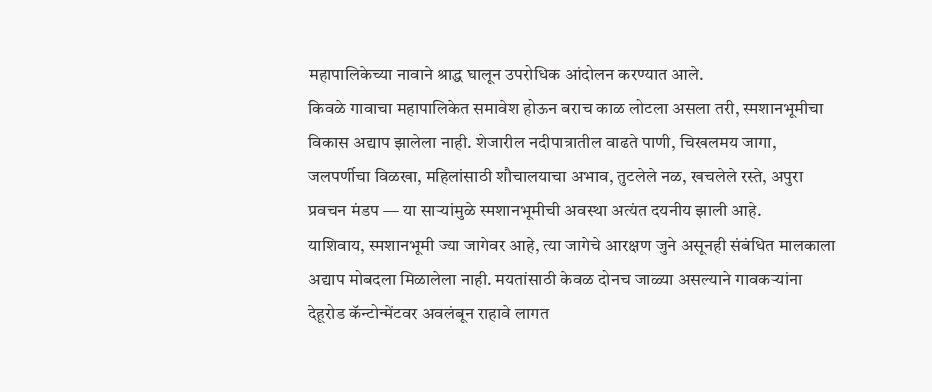महापालिकेच्या नावाने श्राद्ध घालून उपरोधिक आंदोलन करण्यात आले.
किवळे गावाचा महापालिकेत समावेश होऊन बराच काळ लोटला असला तरी, स्मशानभूमीचा विकास अद्याप झालेला नाही. शेजारील नदीपात्रातील वाढते पाणी, चिखलमय जागा, जलपर्णीचा विळखा, महिलांसाठी शौचालयाचा अभाव, तुटलेले नळ, खचलेले रस्ते, अपुरा प्रवचन मंडप — या साऱ्यांमुळे स्मशानभूमीची अवस्था अत्यंत दयनीय झाली आहे.
याशिवाय, स्मशानभूमी ज्या जागेवर आहे, त्या जागेचे आरक्षण जुने असूनही संबंधित मालकाला अद्याप मोबदला मिळालेला नाही. मयतांसाठी केवळ दोनच जाळ्या असल्याने गावकऱ्यांना देहूरोड कॅन्टोन्मेंटवर अवलंबून राहावे लागत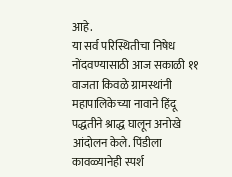आहे.
या सर्व परिस्थितीचा निषेध नोंदवण्यासाठी आज सकाळी ११ वाजता किवळे ग्रामस्थांनी महापालिकेच्या नावाने हिंदू पद्धतीने श्राद्ध घालून अनोखे आंदोलन केले. पिंडीला कावळ्यानेही स्पर्श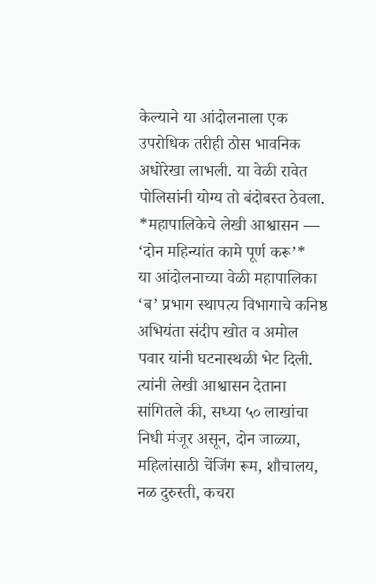केल्याने या आंदोलनाला एक उपरोधिक तरीही ठोस भावनिक अधोरेखा लाभली. या वेळी रावेत पोलिसांनी योग्य तो बंदोबस्त ठेवला.
*महापालिकेचे लेखी आश्वासन — ‘दोन महिन्यांत कामे पूर्ण करू’*
या आंदोलनाच्या वेळी महापालिका ‘ब’ प्रभाग स्थापत्य विभागाचे कनिष्ठ अभियंता संदीप खोत व अमोल पवार यांनी घटनास्थळी भेट दिली. त्यांनी लेखी आश्वासन देताना सांगितले की, सध्या ५० लाखांचा निधी मंजूर असून, दोन जाळ्या, महिलांसाठी चेंजिंग रूम, शौचालय, नळ दुरुस्ती, कचरा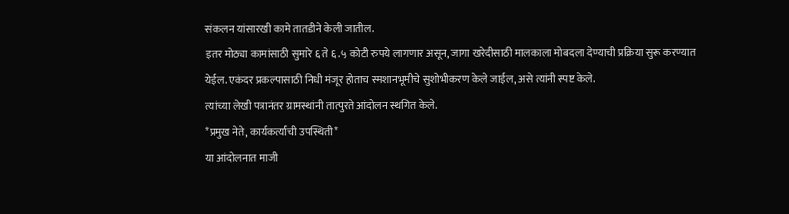संकलन यांसारखी कामे तातडीने केली जातील.
इतर मोठ्या कामांसाठी सुमारे ६ ते ६.५ कोटी रुपये लागणार असून, जागा खरेदीसाठी मालकाला मोबदला देण्याची प्रक्रिया सुरू करण्यात येईल. एकंदर प्रकल्पासाठी निधी मंजूर होताच स्मशानभूमीचे सुशोभीकरण केले जाईल, असे त्यांनी स्पष्ट केले.
त्यांच्या लेखी पत्रानंतर ग्रामस्थांनी तात्पुरते आंदोलन स्थगित केले.
*प्रमुख नेते, कार्यकर्त्यांची उपस्थिती*
या आंदोलनात माजी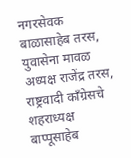नगरसेवक बाळासाहेब तरस, युवासेना मावळ अध्यक्ष राजेंद्र तरस, राष्ट्रवादी काँग्रेसचे शहराध्यक्ष बाप्पूसाहेब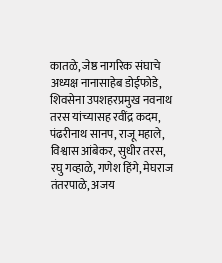कातळे, जेष्ठ नागरिक संघाचे अध्यक्ष नानासाहेब डोईफोडे, शिवसेना उपशहरप्रमुख नवनाथ तरस यांच्यासह रवींद्र कदम, पंढरीनाथ सानप, राजू महाले, विश्वास आंबेकर, सुधीर तरस, रघु गव्हाळे, गणेश हिंगे, मेघराज तंतरपाळे, अजय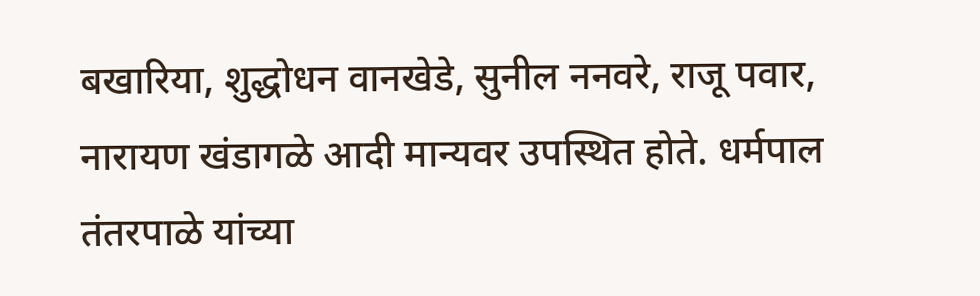बखारिया, शुद्धोधन वानखेडे, सुनील ननवरे, राजू पवार, नारायण खंडागळे आदी मान्यवर उपस्थित होते. धर्मपाल तंतरपाळे यांच्या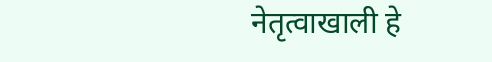नेतृत्वाखाली हे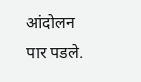आंदोलन पार पडले.